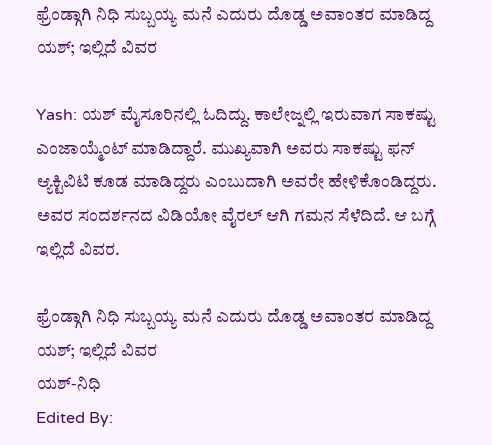ಫ್ರೆಂಡ್ಗಾಗಿ ನಿಧಿ ಸುಬ್ಬಯ್ಯ ಮನೆ ಎದುರು ದೊಡ್ಡ ಅವಾಂತರ ಮಾಡಿದ್ದ ಯಶ್; ಇಲ್ಲಿದೆ ವಿವರ

Yash: ಯಶ್ ಮೈಸೂರಿನಲ್ಲಿ ಓದಿದ್ದು. ಕಾಲೇಜ್ನಲ್ಲಿ ಇರುವಾಗ ಸಾಕಷ್ಟು ಎಂಜಾಯ್ಮೆಂಟ್ ಮಾಡಿದ್ದಾರೆ. ಮುಖ್ಯವಾಗಿ ಅವರು ಸಾಕಷ್ಟು ಫನ್ ಆ್ಯಕ್ಟಿವಿಟಿ ಕೂಡ ಮಾಡಿದ್ದರು ಎಂಬುದಾಗಿ ಅವರೇ ಹೇಳಿಕೊಂಡಿದ್ದರು. ಅವರ ಸಂದರ್ಶನದ ವಿಡಿಯೋ ವೈರಲ್ ಆಗಿ ಗಮನ ಸೆಳೆದಿದೆ. ಆ ಬಗ್ಗೆ ಇಲ್ಲಿದೆ ವಿವರ.

ಫ್ರೆಂಡ್ಗಾಗಿ ನಿಧಿ ಸುಬ್ಬಯ್ಯ ಮನೆ ಎದುರು ದೊಡ್ಡ ಅವಾಂತರ ಮಾಡಿದ್ದ ಯಶ್; ಇಲ್ಲಿದೆ ವಿವರ
ಯಶ್-ನಿಧಿ
Edited By: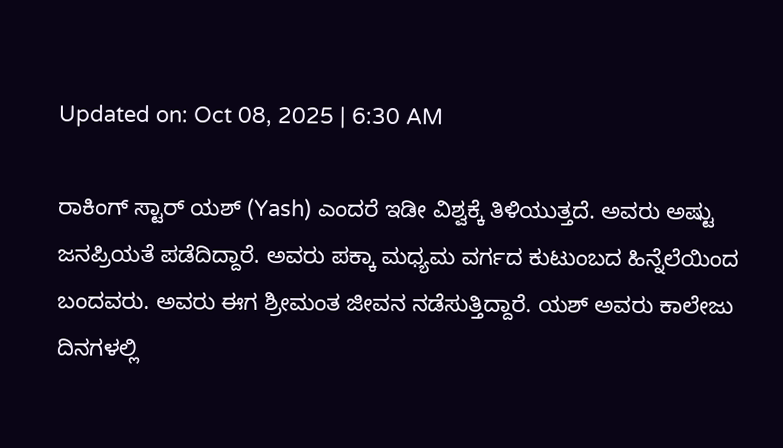Updated on: Oct 08, 2025 | 6:30 AM

ರಾಕಿಂಗ್ ಸ್ಟಾರ್ ಯಶ್ (Yash) ಎಂದರೆ ಇಡೀ ವಿಶ್ವಕ್ಕೆ ತಿಳಿಯುತ್ತದೆ. ಅವರು ಅಷ್ಟು ಜನಪ್ರಿಯತೆ ಪಡೆದಿದ್ದಾರೆ. ಅವರು ಪಕ್ಕಾ ಮಧ್ಯಮ ವರ್ಗದ ಕುಟುಂಬದ ಹಿನ್ನೆಲೆಯಿಂದ ಬಂದವರು. ಅವರು ಈಗ ಶ್ರೀಮಂತ ಜೀವನ ನಡೆಸುತ್ತಿದ್ದಾರೆ. ಯಶ್ ಅವರು ಕಾಲೇಜು ದಿನಗಳಲ್ಲಿ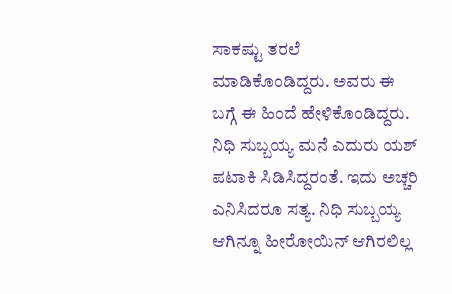ಸಾಕಷ್ಟು ತರಲೆ ಮಾಡಿಕೊಂಡಿದ್ದರು. ಅವರು ಈ ಬಗ್ಗೆ ಈ ಹಿಂದೆ ಹೇಳಿಕೊಂಡಿದ್ದರು. ನಿಧಿ ಸುಬ್ಬಯ್ಯ ಮನೆ ಎದುರು ಯಶ್ ಪಟಾಕಿ ಸಿಡಿಸಿದ್ದರಂತೆ. ಇದು ಅಚ್ಚರಿ ಎನಿಸಿದರೂ ಸತ್ಯ. ನಿಧಿ ಸುಬ್ಬಯ್ಯ ಆಗಿನ್ನೂ ಹೀರೋಯಿನ್ ಆಗಿರಲಿಲ್ಲ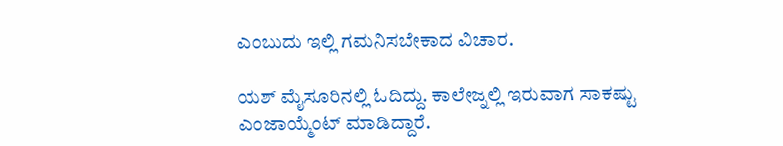ಎಂಬುದು ಇಲ್ಲಿ ಗಮನಿಸಬೇಕಾದ ವಿಚಾರ.

ಯಶ್ ಮೈಸೂರಿನಲ್ಲಿ ಓದಿದ್ದು. ಕಾಲೇಜ್ನಲ್ಲಿ ಇರುವಾಗ ಸಾಕಷ್ಟು ಎಂಜಾಯ್ಮೆಂಟ್ ಮಾಡಿದ್ದಾರೆ.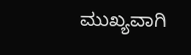ಮುಖ್ಯವಾಗಿ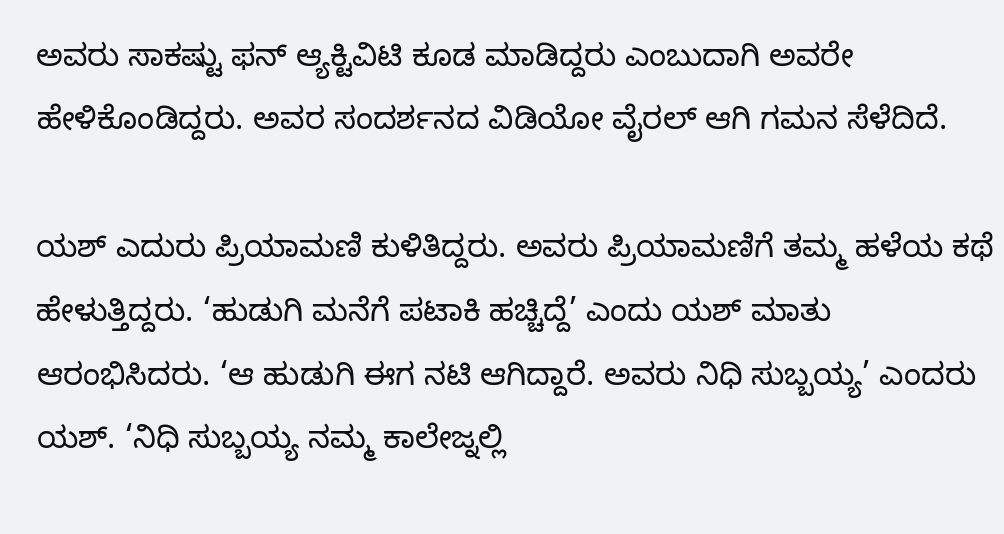ಅವರು ಸಾಕಷ್ಟು ಫನ್ ಆ್ಯಕ್ಟಿವಿಟಿ ಕೂಡ ಮಾಡಿದ್ದರು ಎಂಬುದಾಗಿ ಅವರೇ ಹೇಳಿಕೊಂಡಿದ್ದರು. ಅವರ ಸಂದರ್ಶನದ ವಿಡಿಯೋ ವೈರಲ್ ಆಗಿ ಗಮನ ಸೆಳೆದಿದೆ.

ಯಶ್ ಎದುರು ಪ್ರಿಯಾಮಣಿ ಕುಳಿತಿದ್ದರು. ಅವರು ಪ್ರಿಯಾಮಣಿಗೆ ತಮ್ಮ ಹಳೆಯ ಕಥೆ ಹೇಳುತ್ತಿದ್ದರು. ‘ಹುಡುಗಿ ಮನೆಗೆ ಪಟಾಕಿ ಹಚ್ಚಿದ್ದೆ’ ಎಂದು ಯಶ್ ಮಾತು ಆರಂಭಿಸಿದರು. ‘ಆ ಹುಡುಗಿ ಈಗ ನಟಿ ಆಗಿದ್ದಾರೆ. ಅವರು ನಿಧಿ ಸುಬ್ಬಯ್ಯ’ ಎಂದರು ಯಶ್. ‘ನಿಧಿ ಸುಬ್ಬಯ್ಯ ನಮ್ಮ ಕಾಲೇಜ್ನಲ್ಲಿ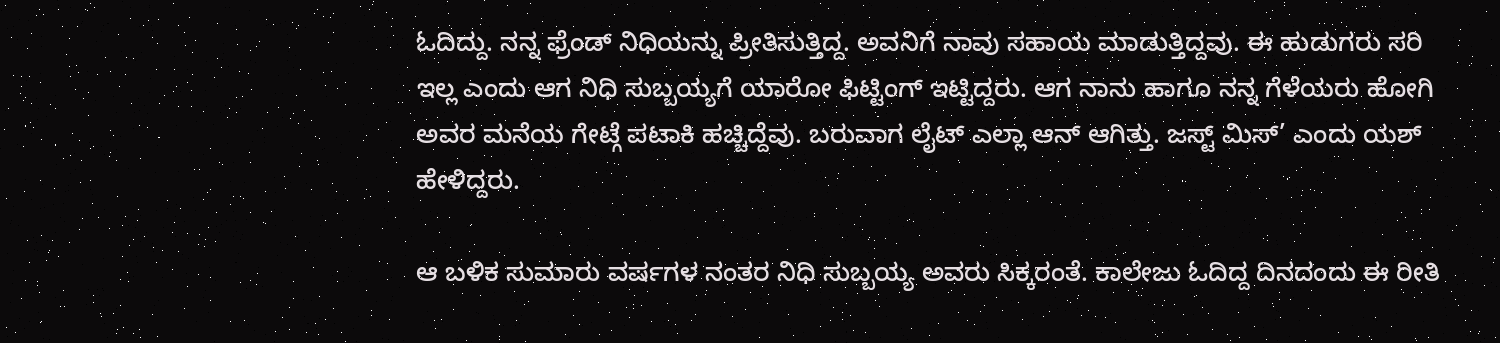ಓದಿದ್ದು. ನನ್ನ ಫ್ರೆಂಡ್ ನಿಧಿಯನ್ನು ಪ್ರೀತಿಸುತ್ತಿದ್ದ. ಅವನಿಗೆ ನಾವು ಸಹಾಯ ಮಾಡುತ್ತಿದ್ದವು. ಈ ಹುಡುಗರು ಸರಿ ಇಲ್ಲ ಎಂದು ಆಗ ನಿಧಿ ಸುಬ್ಬಯ್ಯಗೆ ಯಾರೋ ಫಿಟ್ಟಿಂಗ್ ಇಟ್ಟಿದ್ದರು. ಆಗ ನಾನು ಹಾಗೂ ನನ್ನ ಗೆಳೆಯರು ಹೋಗಿ ಅವರ ಮನೆಯ ಗೇಟ್ಗೆ ಪಟಾಕಿ ಹಚ್ಚಿದ್ದೆವು. ಬರುವಾಗ ಲೈಟ್ ಎಲ್ಲಾ ಆನ್ ಆಗಿತ್ತು. ಜಸ್ಟ್ ಮಿಸ್’ ಎಂದು ಯಶ್ ಹೇಳಿದ್ದರು.

ಆ ಬಳಿಕ ಸುಮಾರು ವರ್ಷಗಳ ನಂತರ ನಿಧಿ ಸುಬ್ಬಯ್ಯ ಅವರು ಸಿಕ್ಕರಂತೆ. ಕಾಲೇಜು ಓದಿದ್ದ ದಿನದಂದು ಈ ರೀತಿ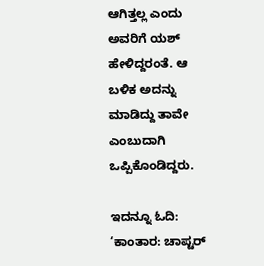ಆಗಿತ್ತಲ್ಲ ಎಂದು ಅವರಿಗೆ ಯಶ್ ಹೇಳಿದ್ದರಂತೆ. ಆ ಬಳಿಕ ಅದನ್ನು ಮಾಡಿದ್ದು ತಾವೇ ಎಂಬುದಾಗಿ ಒಪ್ಪಿಕೊಂಡಿದ್ದರು.

ಇದನ್ನೂ ಓದಿ: ‘ಕಾಂತಾರ: ಚಾಪ್ಟರ್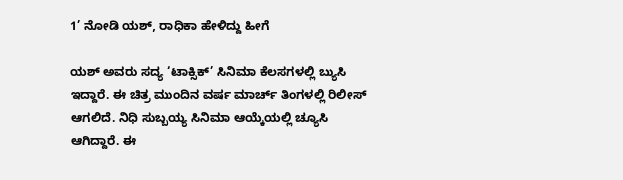1’ ನೋಡಿ ಯಶ್, ರಾಧಿಕಾ ಹೇಳಿದ್ದು ಹೀಗೆ

ಯಶ್ ಅವರು ಸದ್ಯ ‘ಟಾಕ್ಸಿಕ್’ ಸಿನಿಮಾ ಕೆಲಸಗಳಲ್ಲಿ ಬ್ಯುಸಿ ಇದ್ದಾರೆ. ಈ ಚಿತ್ರ ಮುಂದಿನ ವರ್ಷ ಮಾರ್ಚ್ ತಿಂಗಳಲ್ಲಿ ರಿಲೀಸ್ ಆಗಲಿದೆ. ನಿಧಿ ಸುಬ್ಬಯ್ಯ ಸಿನಿಮಾ ಆಯ್ಕೆಯಲ್ಲಿ ಚ್ಯೂಸಿ ಆಗಿದ್ದಾರೆ. ಈ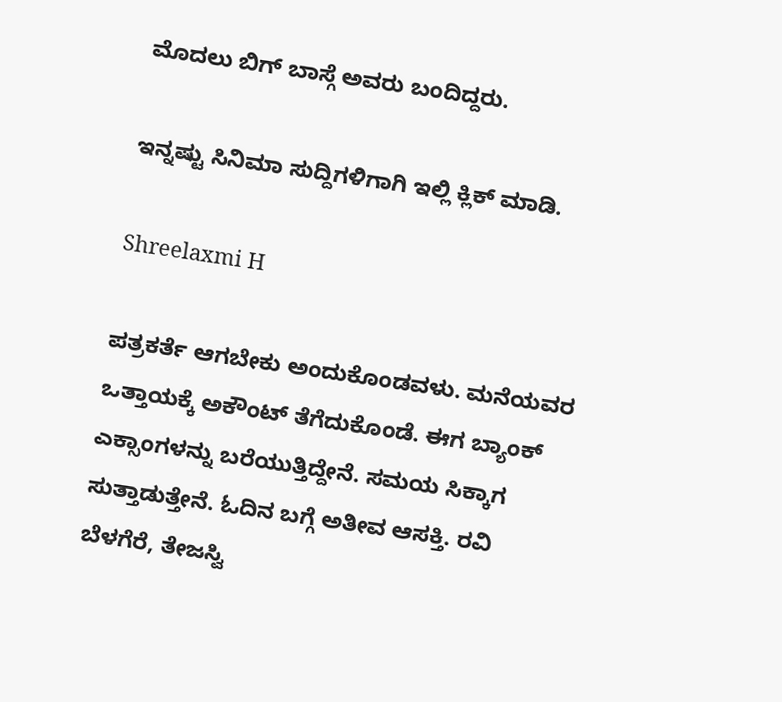ಮೊದಲು ಬಿಗ್ ಬಾಸ್ಗೆ ಅವರು ಬಂದಿದ್ದರು.

ಇನ್ನಷ್ಟು ಸಿನಿಮಾ ಸುದ್ದಿಗಳಿಗಾಗಿ ಇಲ್ಲಿ ಕ್ಲಿಕ್ ಮಾಡಿ.

Shreelaxmi H

ಪತ್ರಕರ್ತೆ ಆಗಬೇಕು ಅಂದುಕೊಂಡವಳು. ಮನೆಯವರ ಒತ್ತಾಯಕ್ಕೆ ಅಕೌಂಟ್ ತೆಗೆದುಕೊಂಡೆ. ಈಗ ಬ್ಯಾಂಕ್ ಎಕ್ಸಾಂಗಳನ್ನು ಬರೆಯುತ್ತಿದ್ದೇನೆ. ಸಮಯ ಸಿಕ್ಕಾಗ ಸುತ್ತಾಡುತ್ತೇನೆ. ಓದಿನ ಬಗ್ಗೆ ಅತೀವ ಆಸಕ್ತಿ. ರವಿ ಬೆಳಗೆರೆ, ತೇಜಸ್ವಿ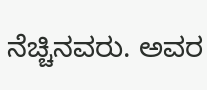ನೆಚ್ಚಿನವರು. ಅವರ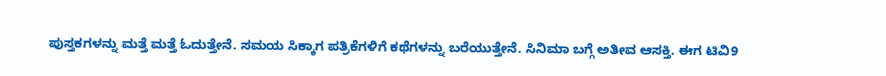ಪುಸ್ತಕಗಳನ್ನು ಮತ್ತೆ ಮತ್ತೆ ಓದುತ್ತೇನೆ. ಸಮಯ ಸಿಕ್ಕಾಗ ಪತ್ರಿಕೆಗಳಿಗೆ ಕಥೆಗಳನ್ನು ಬರೆಯುತ್ತೇನೆ. ಸಿನಿಮಾ ಬಗ್ಗೆ ಅತೀವ ಆಸಕ್ತಿ. ಈಗ ಟಿವಿ9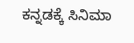ಕನ್ನಡಕ್ಕೆ ಸಿನಿಮಾ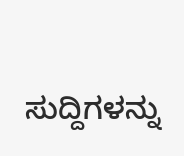ಸುದ್ದಿಗಳನ್ನು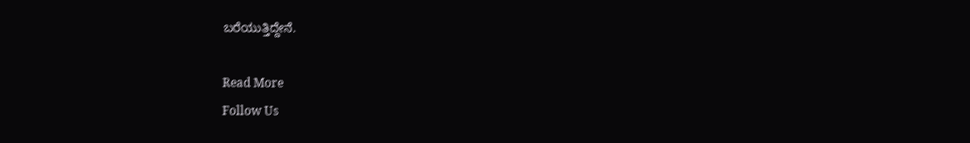ಬರೆಯುತ್ತಿದ್ದೇನೆ.

Read More
Follow Us